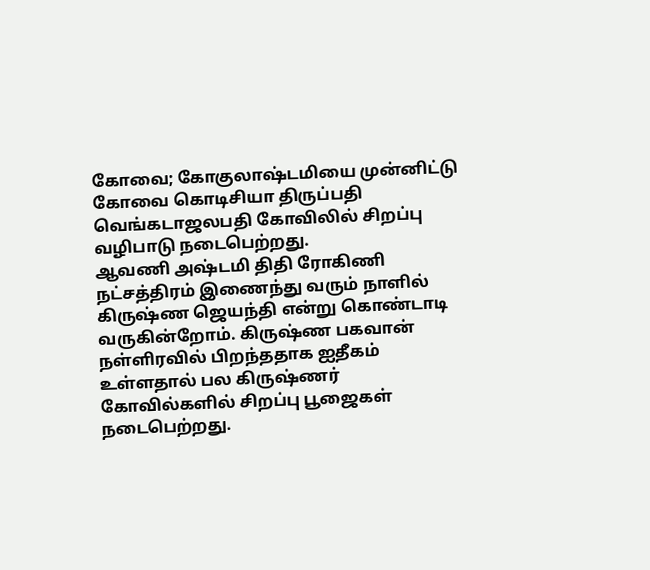கோவை; கோகுலாஷ்டமியை முன்னிட்டு கோவை கொடிசியா திருப்பதி வெங்கடாஜலபதி கோவிலில் சிறப்பு வழிபாடு நடைபெற்றது.
ஆவணி அஷ்டமி திதி ரோகிணி நட்சத்திரம் இணைந்து வரும் நாளில் கிருஷ்ண ஜெயந்தி என்று கொண்டாடி வருகின்றோம். கிருஷ்ண பகவான் நள்ளிரவில் பிறந்ததாக ஐதீகம் உள்ளதால் பல கிருஷ்ணர் கோவில்களில் சிறப்பு பூஜைகள் நடைபெற்றது.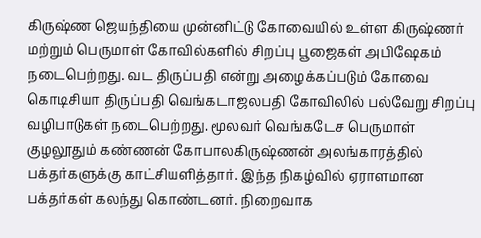கிருஷ்ண ஜெயந்தியை முன்னிட்டு கோவையில் உள்ள கிருஷ்ணர் மற்றும் பெருமாள் கோவில்களில் சிறப்பு பூஜைகள் அபிஷேகம் நடைபெற்றது. வட திருப்பதி என்று அழைக்கப்படும் கோவை கொடிசியா திருப்பதி வெங்கடாஜலபதி கோவிலில் பல்வேறு சிறப்பு வழிபாடுகள் நடைபெற்றது. மூலவர் வெங்கடேச பெருமாள் குழலூதும் கண்ணன் கோபாலகிருஷ்ணன் அலங்காரத்தில் பக்தர்களுக்கு காட்சியளித்தார். இந்த நிகழ்வில் ஏராளமான பக்தர்கள் கலந்து கொண்டனர். நிறைவாக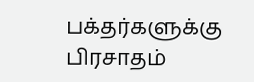பக்தர்களுக்கு பிரசாதம்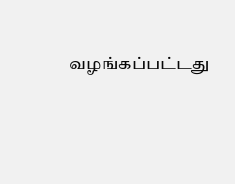வழங்கப்பட்டது